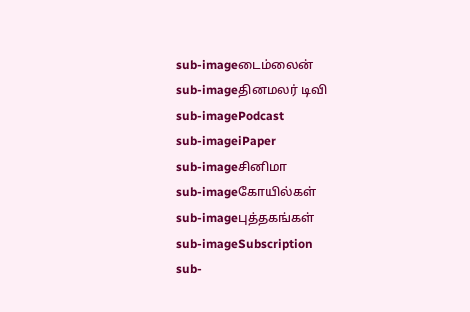sub-imageடைம்லைன்
sub-imageதினமலர் டிவி
sub-imagePodcast
sub-imageiPaper
sub-imageசினிமா
sub-imageகோயில்கள்
sub-imageபுத்தகங்கள்
sub-imageSubscription
sub-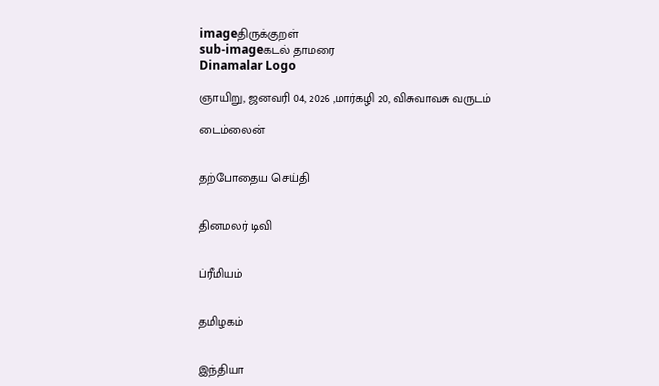imageதிருக்குறள்
sub-imageகடல் தாமரை
Dinamalar Logo

ஞாயிறு, ஜனவரி 04, 2026 ,மார்கழி 20, விசுவாவசு வருடம்

டைம்லைன்


தற்போதைய செய்தி


தினமலர் டிவி


ப்ரீமியம்


தமிழகம்


இந்தியா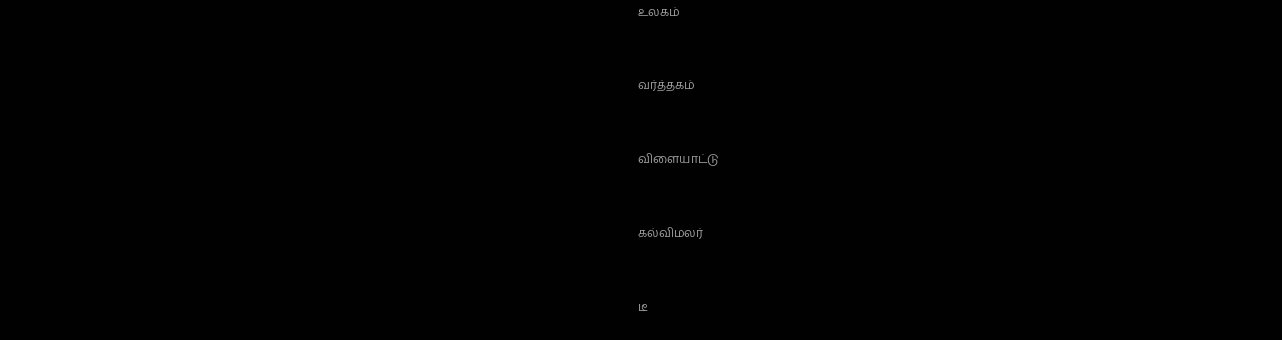உலகம்


வர்த்தகம்


விளையாட்டு


கல்விமலர்


டீ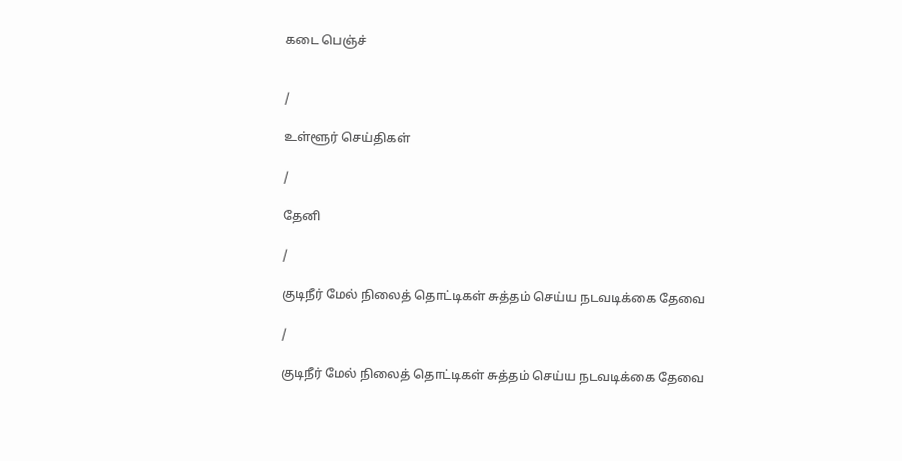கடை பெஞ்ச்


/

உள்ளூர் செய்திகள்

/

தேனி

/

குடிநீர் மேல் நிலைத் தொட்டிகள் சுத்தம் செய்ய நடவடிக்கை தேவை

/

குடிநீர் மேல் நிலைத் தொட்டிகள் சுத்தம் செய்ய நடவடிக்கை தேவை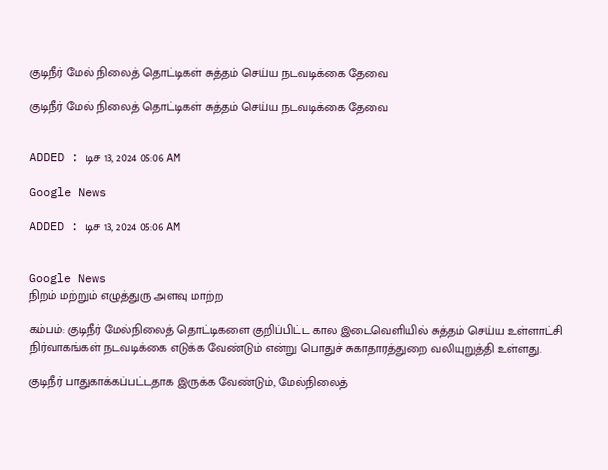குடிநீர் மேல் நிலைத் தொட்டிகள் சுத்தம் செய்ய நடவடிக்கை தேவை

குடிநீர் மேல் நிலைத் தொட்டிகள் சுத்தம் செய்ய நடவடிக்கை தேவை


ADDED : டிச 13, 2024 05:06 AM

Google News

ADDED : டிச 13, 2024 05:06 AM


Google News
நிறம் மற்றும் எழுத்துரு அளவு மாற்ற

கம்பம்: குடிநீர் மேல்நிலைத் தொட்டிகளை குறிப்பிட்ட கால இடைவெளியில் சுத்தம் செய்ய உள்ளாட்சி நிர்வாகங்கள் நடவடிக்கை எடுக்க வேண்டும் என்று பொதுச் சுகாதாரத்துறை வலியுறுத்தி உள்ளது.

குடிநீர் பாதுகாக்கப்பட்டதாக இருக்க வேண்டும், மேல்நிலைத்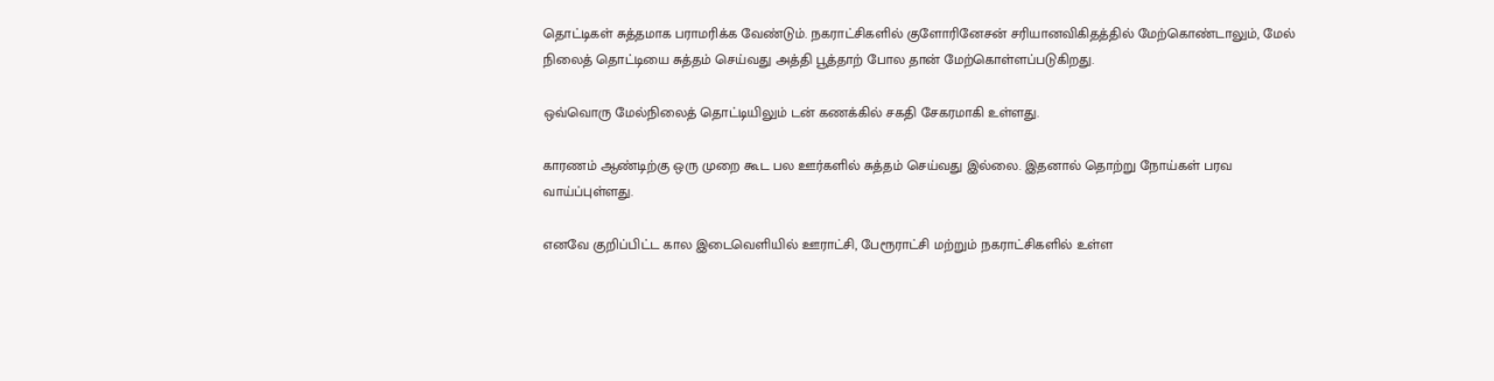தொட்டிகள் சுத்தமாக பராமரிக்க வேண்டும். நகராட்சிகளில் குளோரினேசன் சரியானவிகிதத்தில் மேற்கொண்டாலும், மேல் நிலைத் தொட்டியை சுத்தம் செய்வது அத்தி பூத்தாற் போல தான் மேற்கொள்ளப்படுகிறது.

ஒவ்வொரு மேல்நிலைத் தொட்டியிலும் டன் கணக்கில் சகதி சேகரமாகி உள்ளது.

காரணம் ஆண்டிற்கு ஒரு முறை கூட பல ஊர்களில் சுத்தம் செய்வது இல்லை. இதனால் தொற்று நோய்கள் பரவ வாய்ப்புள்ளது.

எனவே குறிப்பிட்ட கால இடைவெளியில் ஊராட்சி, பேரூராட்சி மற்றும் நகராட்சிகளில் உள்ள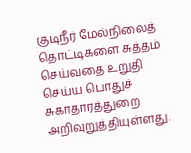குடிநீர் மேல்நிலைத் தொட்டிகளை சுத்தம் செய்வதை உறுதி செய்ய பொதுச் சுகாதாரத்துறை அறிவுறுத்தியுள்ளது.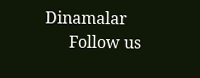Dinamalar
      Follow us